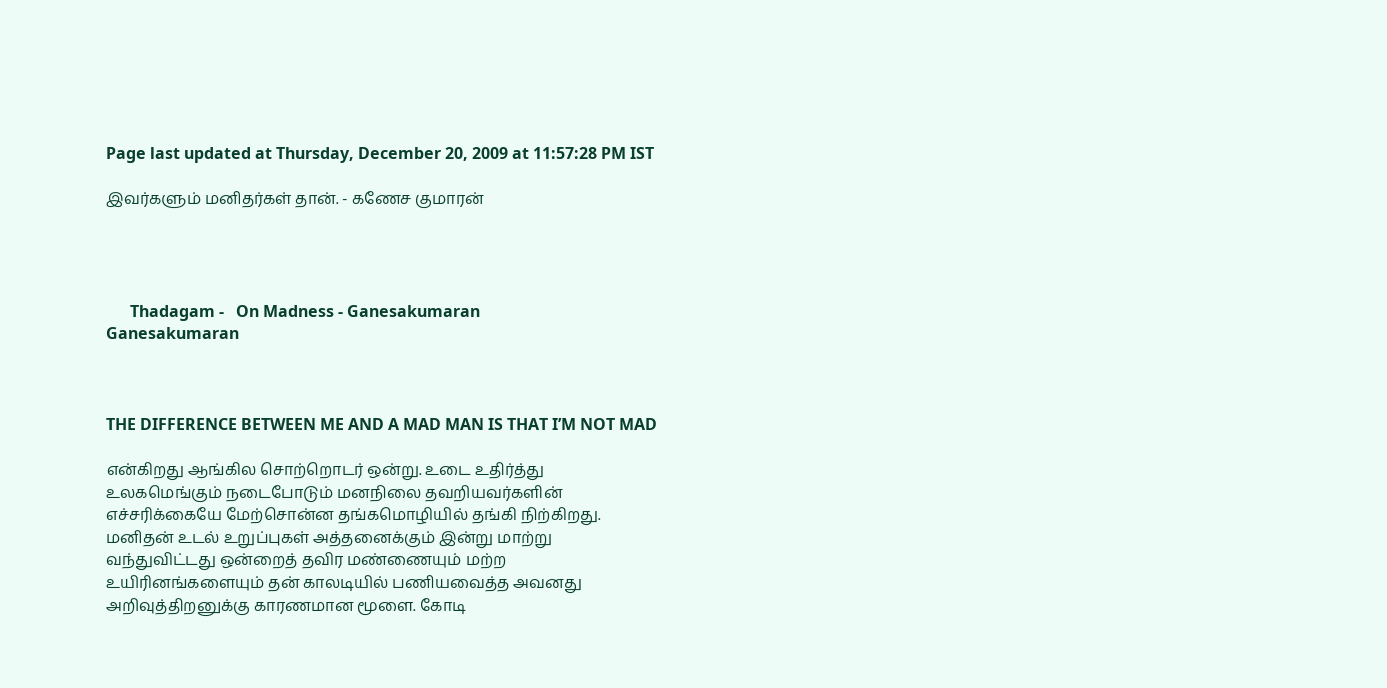Page last updated at Thursday, December 20, 2009 at 11:57:28 PM IST

இவர்களும் மனிதர்கள் தான். - கணேச குமாரன்




      Thadagam -   On Madness - Ganesakumaran
Ganesakumaran



THE DIFFERENCE BETWEEN ME AND A MAD MAN IS THAT I’M NOT MAD

என்கிறது ஆங்கில சொற்றொடர் ஒன்று. உடை உதிர்த்து உலகமெங்கும் நடைபோடும் மனநிலை தவறியவர்களின் எச்சரிக்கையே மேற்சொன்ன தங்கமொழியில் தங்கி நிற்கிறது. மனிதன் உடல் உறுப்புகள் அத்தனைக்கும் இன்று மாற்று வந்துவிட்டது ஒன்றைத் தவிர மண்ணையும் மற்ற உயிரினங்களையும் தன் காலடியில் பணியவைத்த அவனது அறிவுத்திறனுக்கு காரணமான மூளை. கோடி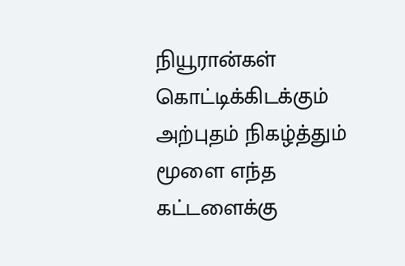நியூரான்கள் கொட்டிக்கிடக்கும் அற்புதம் நிகழ்த்தும் மூளை எந்த கட்டளைக்கு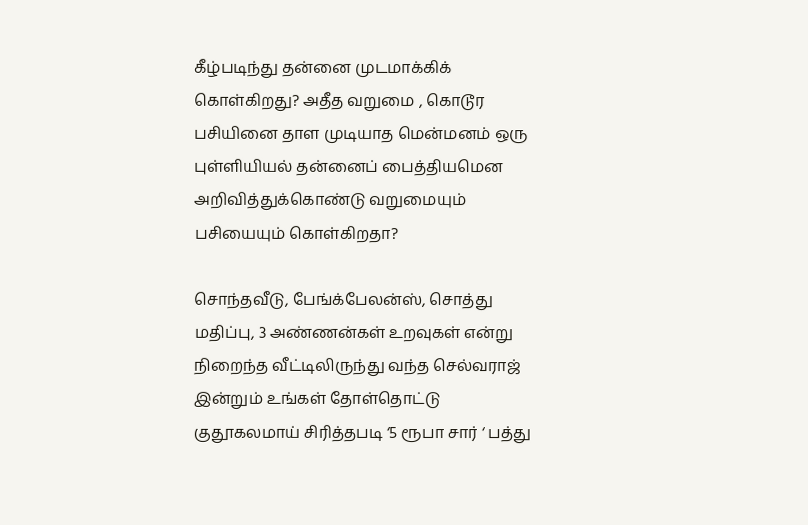கீழ்படிந்து தன்னை முடமாக்கிக் கொள்கிறது? அதீத வறுமை , கொடூர பசியினை தாள முடியாத மென்மனம் ஒரு புள்ளியியல் தன்னைப் பைத்தியமென அறிவித்துக்கொண்டு வறுமையும் பசியையும் கொள்கிறதா?

சொந்தவீடு, பேங்க்பேலன்ஸ், சொத்து மதிப்பு, 3 அண்ணன்கள் உறவுகள் என்று நிறைந்த வீட்டிலிருந்து வந்த செல்வராஜ் இன்றும் உங்கள் தோள்தொட்டு குதூகலமாய் சிரித்தபடி ‘5 ரூபா சார் ‘ பத்து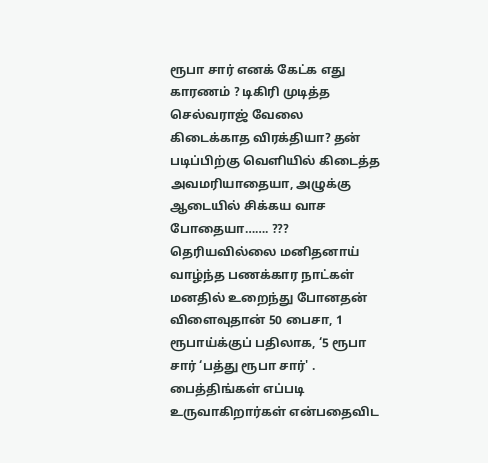ரூபா சார் எனக் கேட்க எது காரணம் ? டிகிரி முடித்த செல்வராஜ் வேலை கிடைக்காத விரக்தியா? தன் படிப்பிற்கு வெளியில் கிடைத்த அவமரியாதையா, அழுக்கு ஆடையில் சிக்கய வாச போதையா……. ??? தெரியவில்லை மனிதனாய் வாழ்ந்த பணக்கார நாட்கள் மனதில் உறைந்து போனதன் விளைவுதான் 50 பைசா, 1 ரூபாய்க்குப் பதிலாக, ‘5 ரூபா சார் ‘பத்து ரூபா சார்' . பைத்திங்கள் எப்படி உருவாகிறார்கள் என்பதைவிட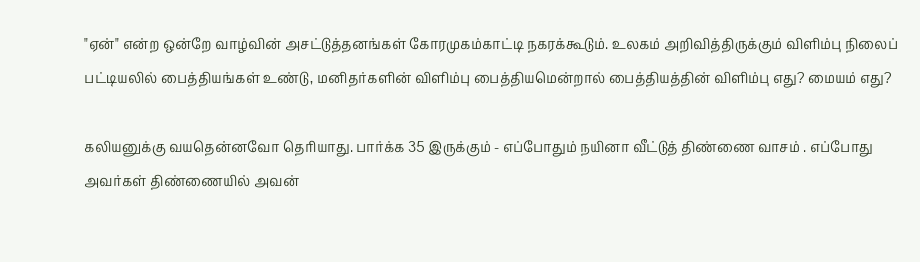"ஏன்" என்ற ஒன்றே வாழ்வின் அசட்டுத்தனங்கள் கோரமுகம்காட்டி நகரக்கூடும். உலகம் அறிவித்திருக்கும் விளிம்பு நிலைப் பட்டியலில் பைத்தியங்கள் உண்டு, மனிதர்களின் விளிம்பு பைத்தியமென்றால் பைத்தியத்தின் விளிம்பு எது? மையம் எது?

கலியனுக்கு வயதென்னவோ தெரியாது. பார்க்க 35 இருக்கும் - எப்போதும் நயினா வீட்டுத் திண்ணை வாசம் . எப்போது அவர்கள் திண்ணையில் அவன்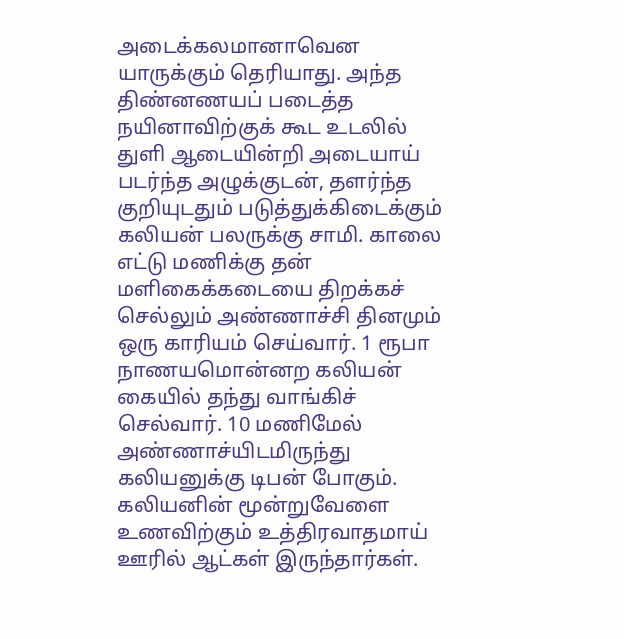அடைக்கலமானாவென யாருக்கும் தெரியாது. அந்த திண்னணயப் படைத்த நயினாவிற்குக் கூட உடலில் துளி ஆடையின்றி அடையாய் படர்ந்த அழுக்குடன், தளர்ந்த குறியுடதும் படுத்துக்கிடைக்கும் கலியன் பலருக்கு சாமி. காலை எட்டு மணிக்கு தன் மளிகைக்கடையை திறக்கச் செல்லும் அண்ணாச்சி தினமும் ஒரு காரியம் செய்வார். 1 ரூபா நாணயமொன்னற கலியன் கையில் தந்து வாங்கிச் செல்வார். 10 மணிமேல் அண்ணாச்யிடமிருந்து கலியனுக்கு டிபன் போகும். கலியனின் மூன்றுவேளை உணவிற்கும் உத்திரவாதமாய் ஊரில் ஆட்கள் இருந்தார்கள்.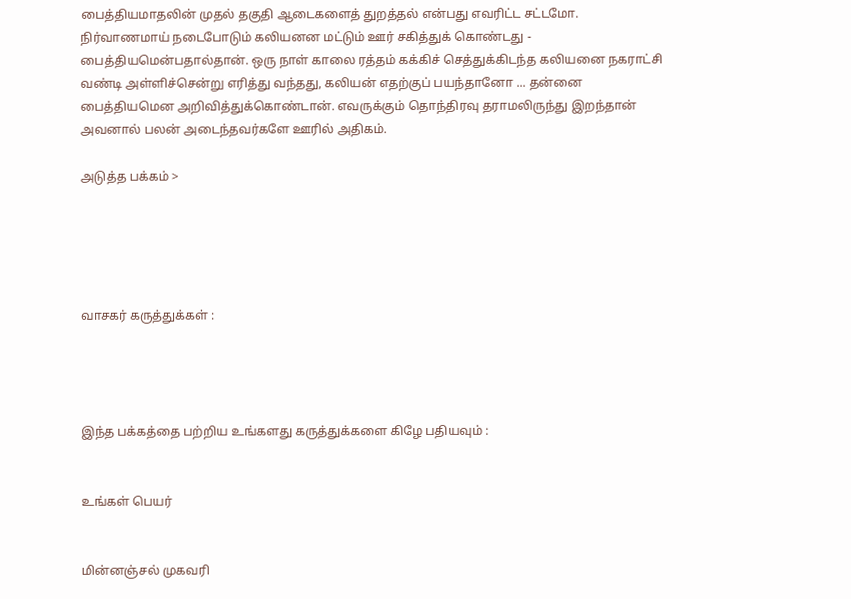பைத்தியமாதலின் முதல் தகுதி ஆடைகளைத் துறத்தல் என்பது எவரிட்ட சட்டமோ. நிர்வாணமாய் நடைபோடும் கலியனன மட்டும் ஊர் சகித்துக் கொண்டது - பைத்தியமென்பதால்தான். ஒரு நாள் காலை ரத்தம் கக்கிச் செத்துக்கிடந்த கலியனை நகராட்சி வண்டி அள்ளிச்சென்று எரித்து வந்தது, கலியன் எதற்குப் பயந்தானோ ... தன்னை பைத்தியமென அறிவித்துக்கொண்டான். எவருக்கும் தொந்திரவு தராமலிருந்து இறந்தான் அவனால் பலன் அடைந்தவர்களே ஊரில் அதிகம்.

அடுத்த பக்கம் >





வாசகர் கருத்துக்கள் :




இந்த பக்கத்தை பற்றிய உங்களது கருத்துக்களை கிழே பதியவும் :


உங்கள் பெயர்


மின்னஞ்சல் முகவரி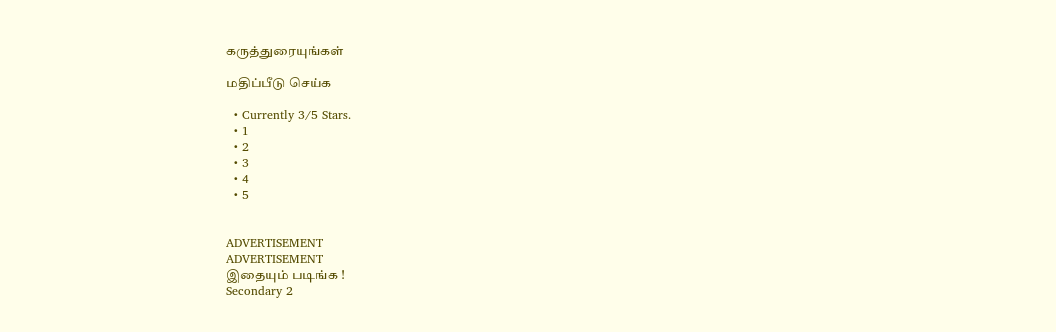கருத்துரையுங்கள்

மதிப்பீடு செய்க

  • Currently 3/5 Stars.
  • 1
  • 2
  • 3
  • 4
  • 5


ADVERTISEMENT
ADVERTISEMENT
இதையும் படிங்க !
Secondary 2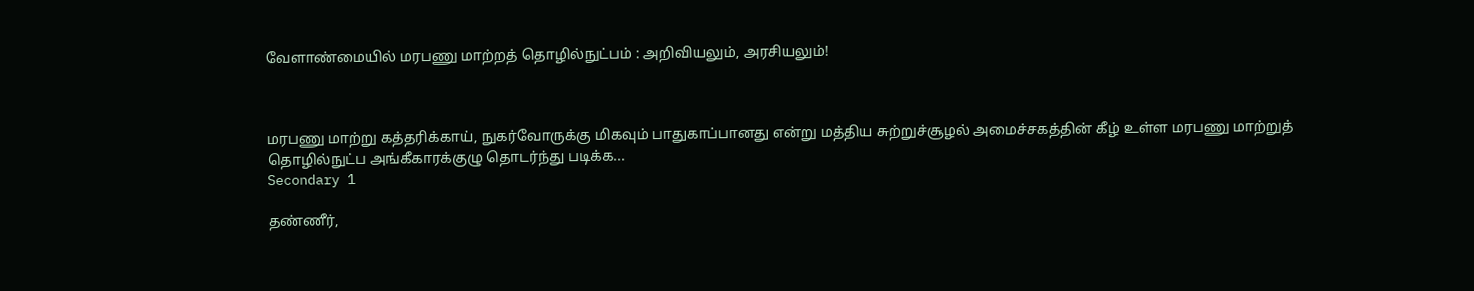வேளாண்மையில் மரபணு மாற்றத் தொழில்நுட்பம் : அறிவியலும், அரசியலும்!



மரபணு மாற்று கத்தரிக்காய், நுகர்வோருக்கு மிகவும் பாதுகாப்பானது என்று மத்திய சுற்றுச்சூழல் அமைச்சகத்தின் கீழ் உள்ள மரபணு மாற்றுத் தொழில்நுட்ப அங்கீகாரக்குழு தொடர்ந்து படிக்க...
Secondary 1

தண்ணீர்,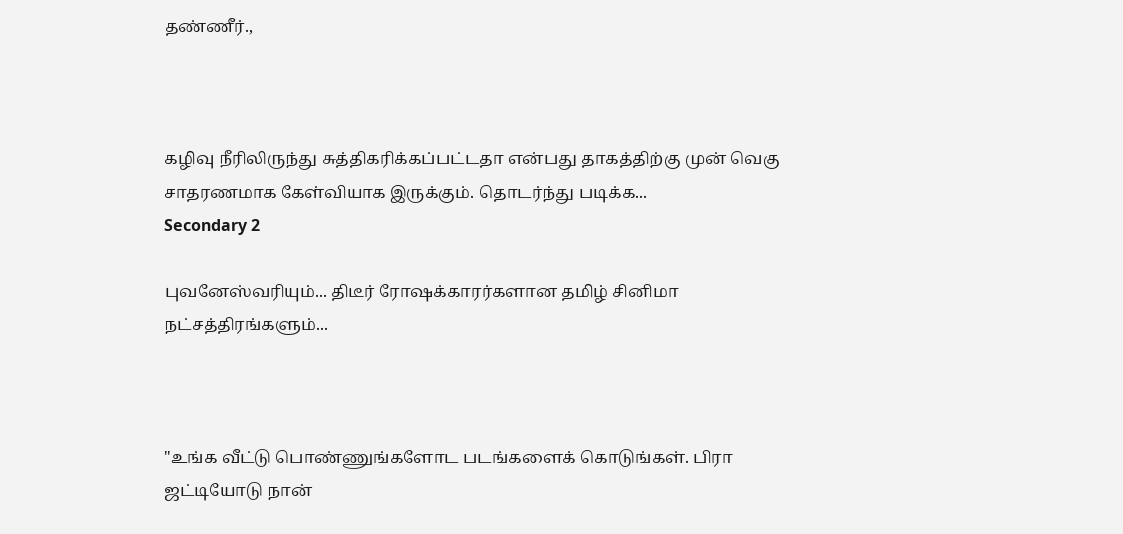தண்ணீர்.,



கழிவு நீரிலிருந்து சுத்திகரிக்கப்பட்டதா என்பது தாகத்திற்கு முன் வெகு சாதரணமாக கேள்வியாக இருக்கும். தொடர்ந்து படிக்க...
Secondary 2

புவனேஸ்வரியும்... திடீர் ரோஷக்காரர்களான தமிழ் சினிமா நட்சத்திரங்களும்...



"உங்க வீட்டு பொண்ணுங்களோட படங்களைக் கொடுங்கள். பிரா ஜட்டியோடு நான்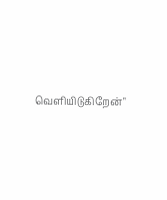வெளியிடுகிறேன்"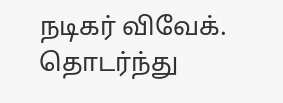நடிகர் விவேக். தொடர்ந்து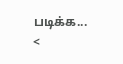படிக்க...
<